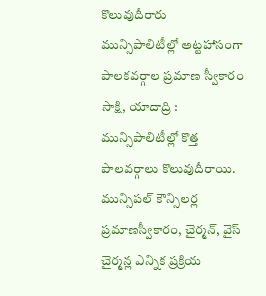కొలువుదీరారు
మున్సిపాలిటీల్లో అట్టహాసంగా పాలకవర్గాల ప్రమాణ స్వీకారం
సాక్షి, యాదాద్రి : మున్సిపాలిటీల్లో కొత్త పాలవర్గాలు కొలువుదీరాయి. మున్సిపల్ కౌన్సిలర్ల ప్రమాణస్వీకారం, చైర్మన్, వైస్ చైర్మన్ల ఎన్నిక ప్రక్రియ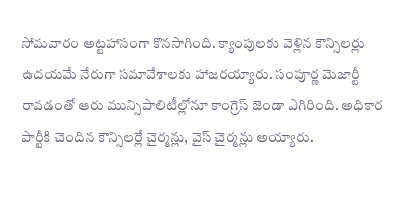సోమవారం అట్టహాసంగా కొనసాగింది. క్యాంపులకు వెళ్లిన కౌన్సిలర్లు ఉదయమే నేరుగా సమావేశాలకు హాజరయ్యారు. సంపూర్ణ మెజార్టీ రావడంతో ఆరు మున్సిపాలిటీల్లోనూ కాంగ్రెస్ జెండా ఎగిరింది. అధికార పార్టీకి చెందిన కౌన్సిలర్లే చైర్మన్లు, వైస్ చైర్మన్లు అయ్యారు.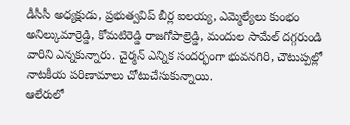డీసీసీ అధ్యక్షుడు, ప్రభుత్వవిప్ బీర్ల ఐలయ్య, ఎమ్మెల్యేలు కుంభం అనిల్కుమార్రెడ్డి, కోమటిరెడ్డి రాజగోపాల్రెడ్డి, మందుల సామేల్ దగ్గరుండి వారిని ఎన్నకున్నారు. చైర్మన్ ఎన్నిక సందర్భంగా భువనగిరి, చౌటుప్పల్లో నాటకీయ పరిణామాలు చోటుచేసుకున్నాయి.
ఆలేరులో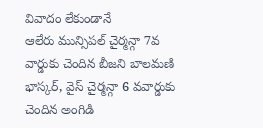వివాదం లేకుండానే
ఆలేరు మున్సిపల్ చైర్మన్గా 7వ వార్డుకు చెందిన బీజని బాలమణి భాస్కర్, వైస్ చైర్మన్గా 6 వవార్డుకు చెందిన అంగిడి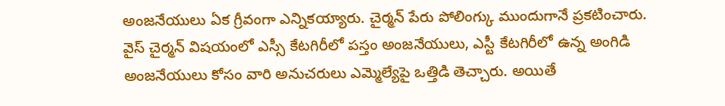అంజనేయులు ఏక గ్రీవంగా ఎన్నికయ్యారు. చైర్మన్ పేరు పోలింగ్కు ముందుగానే ప్రకటించారు. వైస్ చైర్మన్ విషయంలో ఎస్సీ కేటగిరీలో పస్తం అంజనేయులు, ఎస్టీ కేటగిరీలో ఉన్న అంగిడి అంజనేయులు కోసం వారి అనుచరులు ఎమ్మెల్యేపై ఒత్తిడి తెచ్చారు. అయితే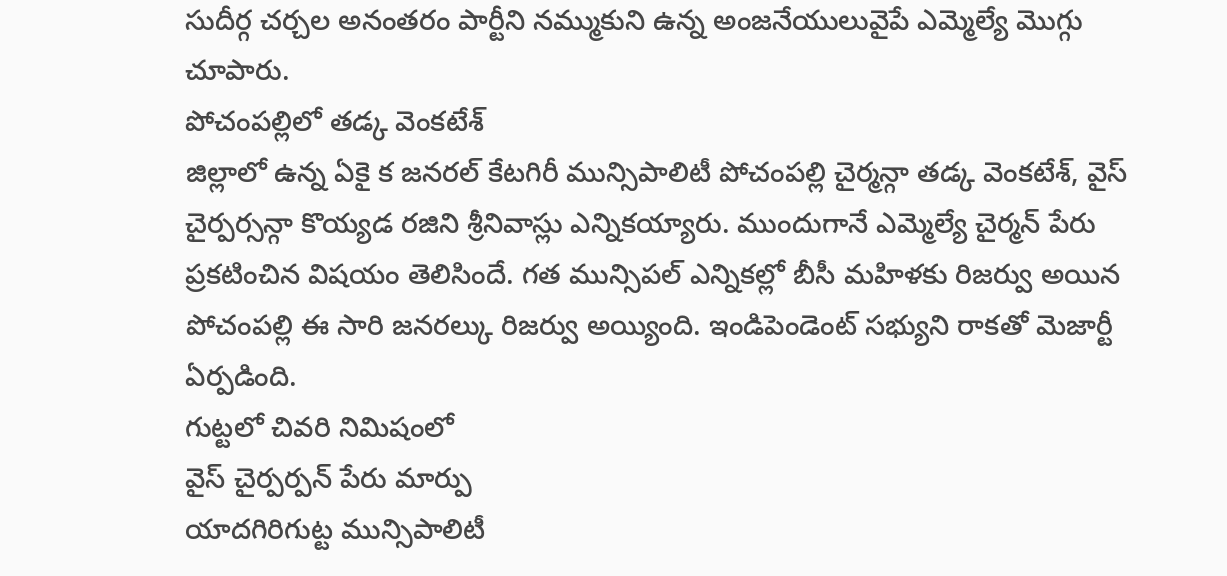సుదీర్గ చర్చల అనంతరం పార్టీని నమ్ముకుని ఉన్న అంజనేయులువైపే ఎమ్మెల్యే మొగ్గు చూపారు.
పోచంపల్లిలో తడ్క వెంకటేశ్
జిల్లాలో ఉన్న ఏకై క జనరల్ కేటగిరీ మున్సిపాలిటీ పోచంపల్లి చైర్మన్గా తడ్క వెంకటేశ్, వైస్ చైర్పర్సన్గా కొయ్యడ రజిని శ్రీనివాస్లు ఎన్నికయ్యారు. ముందుగానే ఎమ్మెల్యే చైర్మన్ పేరు ప్రకటించిన విషయం తెలిసిందే. గత మున్సిపల్ ఎన్నికల్లో బీసీ మహిళకు రిజర్వు అయిన పోచంపల్లి ఈ సారి జనరల్కు రిజర్వు అయ్యింది. ఇండిపెండెంట్ సభ్యుని రాకతో మెజార్టీ ఏర్పడింది.
గుట్టలో చివరి నిమిషంలో
వైస్ చైర్పర్పన్ పేరు మార్పు
యాదగిరిగుట్ట మున్సిపాలిటీ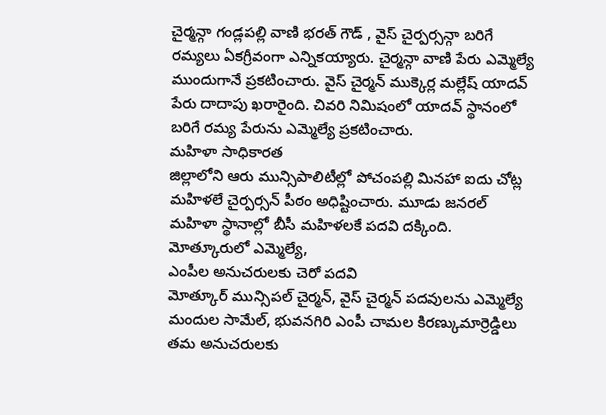చైర్మన్గా గండ్లపల్లి వాణి భరత్ గౌడ్ , వైస్ చైర్పర్సన్గా బరిగే రమ్యలు ఏకగ్రీవంగా ఎన్నికయ్యారు. చైర్మన్గా వాణి పేరు ఎమ్మెల్యే ముందుగానే ప్రకటించారు. వైస్ చైర్మన్ ముక్కెర్ల మల్లేష్ యాదవ్ పేరు దాదాపు ఖరారైంది. చివరి నిమిషంలో యాదవ్ స్థానంలో బరిగే రమ్య పేరును ఎమ్మెల్యే ప్రకటించారు.
మహిళా సాధికారత
జిల్లాలోని ఆరు మున్సిపాలిటీల్లో పోచంపల్లి మినహా ఐదు చోట్ల మహిళలే చైర్పర్సన్ పీఠం అధిష్టించారు. మూడు జనరల్ మహిళా స్థానాల్లో బీసీ మహిళలకే పదవి దక్కింది.
మోత్కూరులో ఎమ్మెల్యే,
ఎంపీల అనుచరులకు చెరో పదవి
మోత్కూర్ మున్సిపల్ చైర్మన్, వైస్ చైర్మన్ పదవులను ఎమ్మెల్యే మందుల సామేల్, భువనగిరి ఎంపీ చామల కిరణ్కుమార్రెడ్డిలు తమ అనుచరులకు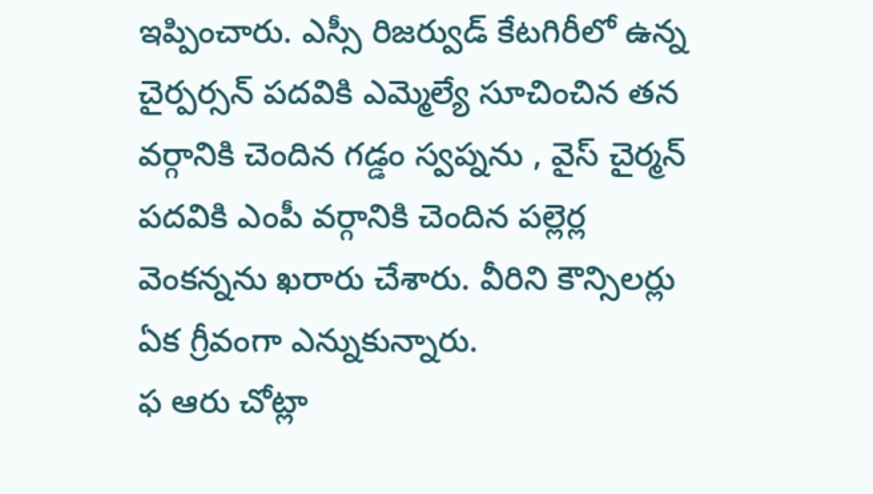ఇప్పించారు. ఎస్సీ రిజర్వుడ్ కేటగిరీలో ఉన్న చైర్పర్సన్ పదవికి ఎమ్మెల్యే సూచించిన తన వర్గానికి చెందిన గడ్డం స్వప్నను , వైస్ చైర్మన్ పదవికి ఎంపీ వర్గానికి చెందిన పల్లెర్ల వెంకన్నను ఖరారు చేశారు. వీరిని కౌన్సిలర్లు ఏక గ్రీవంగా ఎన్నుకున్నారు.
ఫ ఆరు చోట్లా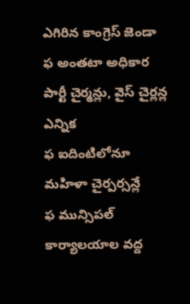ఎగిరిన కాంగ్రెస్ జెండా
ఫ అంతటా అధికార పార్టీ చైర్మన్లు, వైస్ చైర్లన్ల ఎన్నిక
ఫ ఐదింటిలోనూ మహిళా చైర్పర్సన్లే
ఫ మున్సిపల్ కార్యాలయాల వద్ద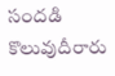సందడి
కొలువుదీరారు